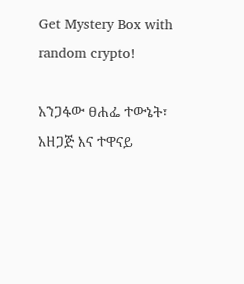Get Mystery Box with random crypto!

አንጋፋው ፀሐፌ ተውኔት፣ አዘጋጅ እና ተዋናይ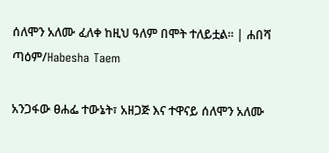ሰለሞን አለሙ ፈለቀ ከዚህ ዓለም በሞት ተለይቷል። | ሐበሻ ጣዕም/Habesha Taem

አንጋፋው ፀሐፌ ተውኔት፣ አዘጋጅ እና ተዋናይ ሰለሞን አለሙ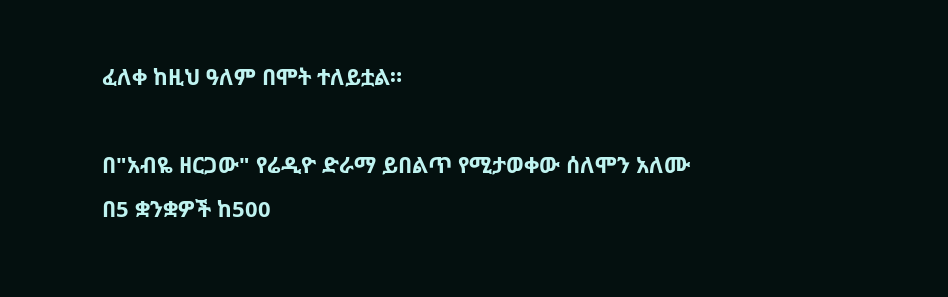ፈለቀ ከዚህ ዓለም በሞት ተለይቷል።

በ"አብዬ ዘርጋው" የሬዲዮ ድራማ ይበልጥ የሚታወቀው ሰለሞን አለሙ በ5 ቋንቋዎች ከ500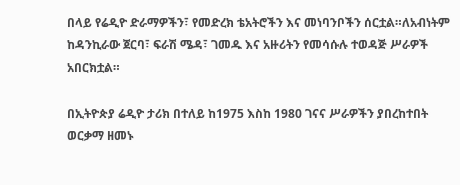በላይ የሬዲዮ ድራማዎችን፣ የመድረክ ቴአትሮችን እና መነባንቦችን ሰርቷል።ለአብነትም ከዳንኪራው ጀርባ፣ ፍራሽ ሜዳ፣ ገመዱ እና አዙሪትን የመሳሱሉ ተወዳጅ ሥራዎች አበርክቷል።

በኢትዮጵያ ሬዲዮ ታሪክ በተለይ ከ1975 እስከ 1980 ገናና ሥራዎችን ያበረከተበት ወርቃማ ዘመኑ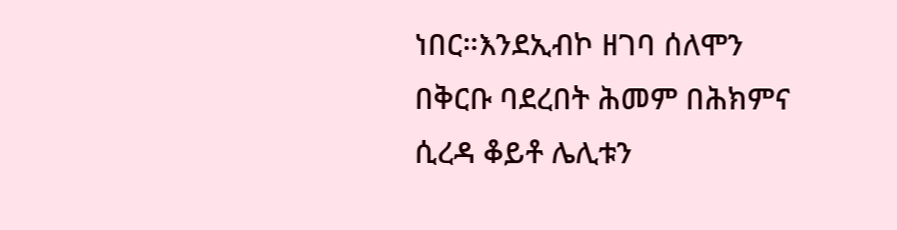ነበር።እንደኢብኮ ዘገባ ሰለሞን በቅርቡ ባደረበት ሕመም በሕክምና ሲረዳ ቆይቶ ሌሊቱን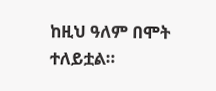ከዚህ ዓለም በሞት ተለይቷል።